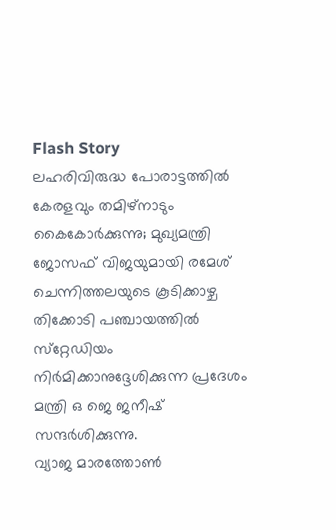Flash Story
ലഹരിവിരുദ്ധ പോരാട്ടത്തിൽ കേരളവും തമിഴ്നാടും കൈകോർക്കുന്നു; മുഖ്യമന്ത്രി ജോസഫ് വിജയുമായി രമേശ് ചെന്നിത്തലയുടെ കൂടിക്കാഴ്ച
തിക്കോടി പഞ്ചായത്തില്‍ സ്‌റ്റേഡിയം നിര്‍മിക്കാനുദ്ദേശിക്കുന്ന പ്രദേശം മന്ത്രി ഒ ജെ ജനീഷ് സന്ദര്‍ശിക്കുന്നു.
വ്യാജ മാരത്തോണ്‍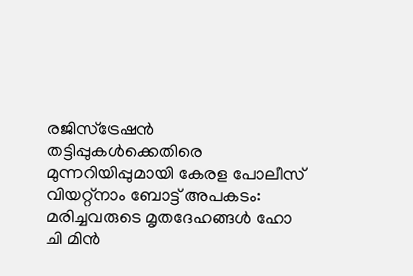രജിസ്ട്രേഷന്‍ തട്ടിപ്പുകള്‍ക്കെതിരെ മുന്നറിയിപ്പുമായി കേരള പോലീസ്
വിയറ്റ്നാം ബോട്ട് അപകടം: മരിച്ചവരുടെ മൃതദേഹങ്ങൾ ഹോ ചി മിൻ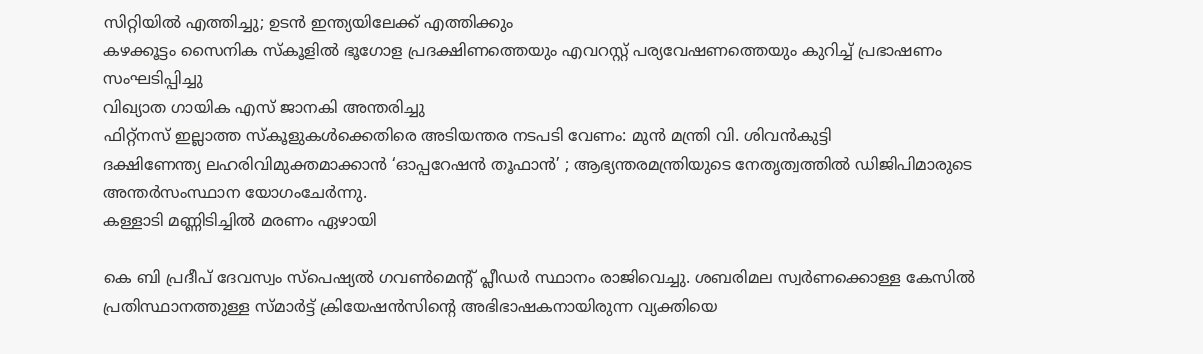സിറ്റിയിൽ എത്തിച്ചു; ഉടൻ ഇന്ത്യയിലേക്ക് എത്തിക്കും
കഴക്കൂട്ടം സൈനിക സ്കൂളിൽ ഭൂഗോള പ്രദക്ഷിണത്തെയും എവറസ്റ്റ് പര്യവേഷണത്തെയും കുറിച്ച് പ്രഭാഷണം സംഘടിപ്പിച്ചു
വിഖ്യാത ഗായിക എസ് ജാനകി അന്തരിച്ചു
ഫിറ്റ്നസ് ഇല്ലാത്ത സ്‌കൂളുകൾക്കെതിരെ അടിയന്തര നടപടി വേണം: മുൻ മന്ത്രി വി. ശിവൻകുട്ടി
ദക്ഷിണേന്ത്യ ലഹരിവിമുക്തമാക്കാൻ ‘ഓപ്പറേഷൻ തൂഫാൻ’ ; ആഭ്യന്തരമന്ത്രിയുടെ നേതൃത്വത്തിൽ ഡിജിപിമാരുടെ അന്തർസംസ്ഥാന യോഗംചേർന്നു.
കള്ളാടി മണ്ണിടിച്ചിൽ മരണം ഏഴായി

കെ ബി പ്രദീപ് ദേവസ്വം സ്‌പെഷ്യല്‍ ഗവണ്‍മെന്റ് പ്ലീഡര്‍ സ്ഥാനം രാജിവെച്ചു. ശബരിമല സ്വര്‍ണക്കൊള്ള കേസില്‍ പ്രതിസ്ഥാനത്തുള്ള സ്മാര്‍ട്ട് ക്രിയേഷന്‍സിന്റെ അഭിഭാഷകനായിരുന്ന വ്യക്തിയെ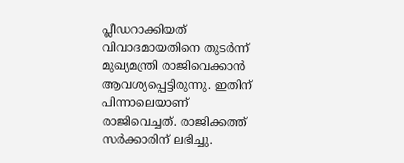പ്ലീഡറാക്കിയത് വിവാദമായതിനെ തുടര്‍ന്ന് മുഖ്യമന്ത്രി രാജിവെക്കാന്‍ ആവശ്യപ്പെട്ടിരുന്നു. ഇതിന് പിന്നാലെയാണ് രാജിവെച്ചത്. രാജിക്കത്ത് സര്‍ക്കാരിന് ലഭിച്ചു.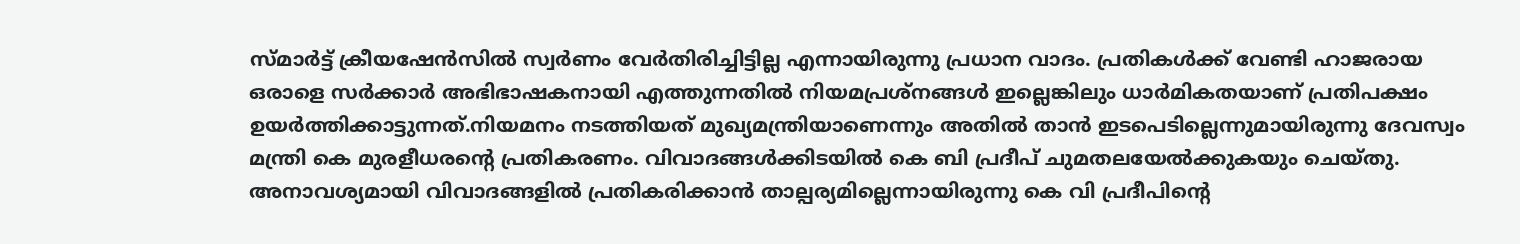സ്മാര്‍ട്ട് ക്രീയഷേന്‍സില്‍ സ്വര്‍ണം വേര്‍തിരിച്ചിട്ടില്ല എന്നായിരുന്നു പ്രധാന വാദം. പ്രതികള്‍ക്ക് വേണ്ടി ഹാജരായ ഒരാളെ സര്‍ക്കാര്‍ അഭിഭാഷകനായി എത്തുന്നതില്‍ നിയമപ്രശ്നങ്ങള്‍ ഇല്ലെങ്കിലും ധാര്‍മികതയാണ് പ്രതിപക്ഷം ഉയര്‍ത്തിക്കാട്ടുന്നത്.നിയമനം നടത്തിയത് മുഖ്യമന്ത്രിയാണെന്നും അതില്‍ താന്‍ ഇടപെടില്ലെന്നുമായിരുന്നു ദേവസ്വം മന്ത്രി കെ മുരളീധരന്റെ പ്രതികരണം. വിവാദങ്ങള്‍ക്കിടയില്‍ കെ ബി പ്രദീപ് ചുമതലയേല്‍ക്കുകയും ചെയ്തു. അനാവശ്യമായി വിവാദങ്ങളില്‍ പ്രതികരിക്കാന്‍ താല്പര്യമില്ലെന്നായിരുന്നു കെ വി പ്രദീപിന്റെ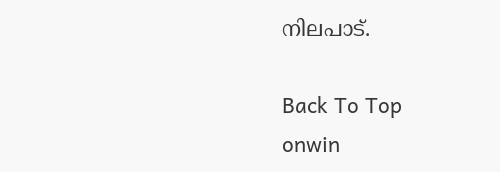നിലപാട്.

Back To Top
onwin